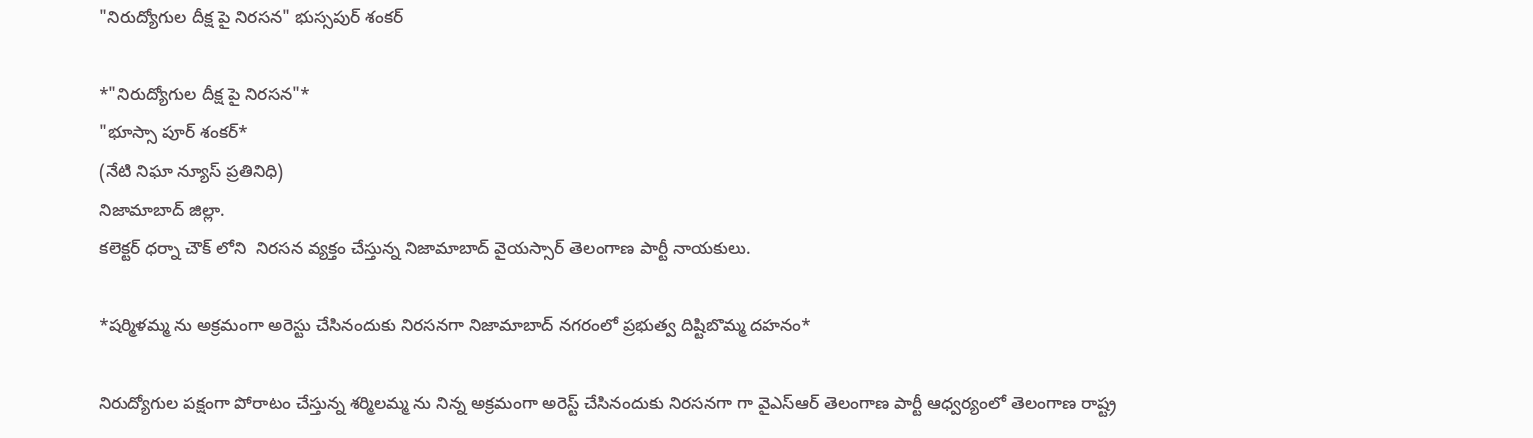"నిరుద్యోగుల దీక్ష పై నిరసన" భుస్సపుర్ శంకర్

*"నిరుద్యోగుల దీక్ష పై నిరసన"*
"భూస్సా పూర్ శంకర్*
(నేటి నిఘా న్యూస్ ప్రతినిధి)
నిజామాబాద్ జిల్లా.
కలెక్టర్ ధర్నా చౌక్ లోని  నిరసన వ్యక్తం చేస్తున్న నిజామాబాద్ వైయస్సార్ తెలంగాణ పార్టీ నాయకులు.

*షర్మిళమ్మ ను అక్రమంగా అరెస్టు చేసినందుకు నిరసనగా నిజామాబాద్ నగరంలో ప్రభుత్వ దిష్టిబొమ్మ దహనం*

నిరుద్యోగుల పక్షంగా పోరాటం చేస్తున్న శర్మిలమ్మ ను నిన్న అక్రమంగా అరెస్ట్ చేసినందుకు నిరసనగా గా వైఎస్ఆర్ తెలంగాణ పార్టీ ఆధ్వర్యంలో తెలంగాణ రాష్ట్ర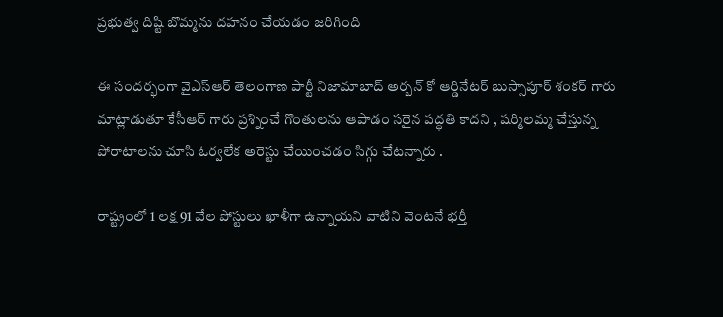ప్రభుత్వ దిష్టి బొమ్మను దహనం చేయడం జరిగింది

ఈ సందర్భంగా వైఎస్ఆర్ తెలంగాణ పార్టీ నిజామాబాద్ అర్బన్ కో ఆర్డినేటర్ బుస్సాపూర్ శంకర్ గారు మాట్లాడుతూ కేసీఆర్ గారు ప్రశ్నించే గొంతులను ఆపాడం సరైన పద్ధతి కాదని , షర్మిలమ్మ చేస్తున్న పోరాటాలను చూసి ఓర్వలేక అరెస్టు చేయించడం సిగ్గు చేటన్నారు .

రాష్ట్రంలో 1 లక్ష 91 వేల పోస్టులు ఖాళీగా ఉన్నాయని వాటిని వెంటనే భర్తీ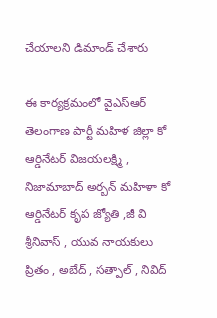చేయాలని డిమాండ్ చేశారు

ఈ కార్యక్రమంలో వైఎస్ఆర్ తెలంగాణ పార్టీ మహిళ జిల్లా కో ఆర్డినేటర్ విజయలక్ష్మి , నిజామాబాద్ అర్బన్ మహిళా కో ఆర్డినేటర్ కృప జ్యోతి ,జీ వి శ్రీనివాస్ , యువ నాయకులు ప్రితం , అబేద్ , సత్పాల్ , నివిద్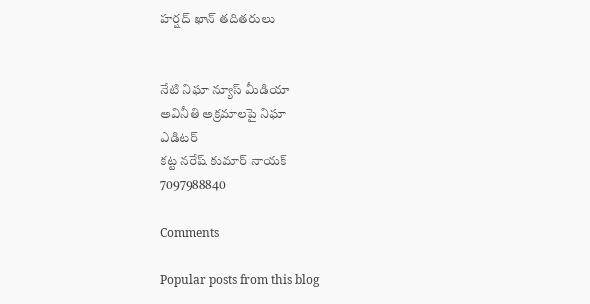హర్షద్ ఖాన్ తదితరులు


నేటి నిఘా న్యూస్ మీడియా
అవినీతి అక్రమాలపై నిఘా
ఎడిటర్
కట్ట నరేష్ కుమార్ నాయక్
7097988840

Comments

Popular posts from this blog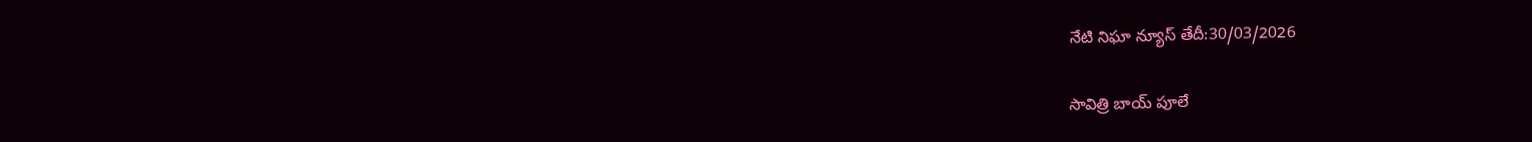నేటి నిఘా న్యూస్ తేదీ:30/03/2026

సావిత్రి బాయ్ పూలే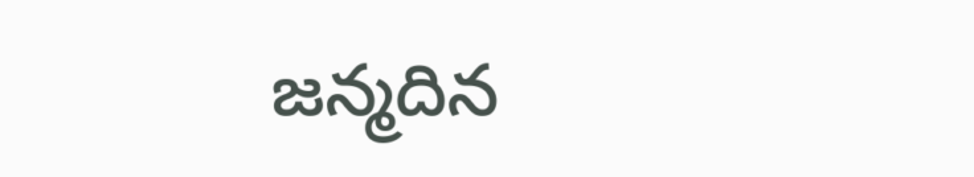జన్మదిన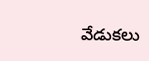వేడుకలు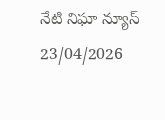నేటి నిఘా న్యూస్ 23/04/2026